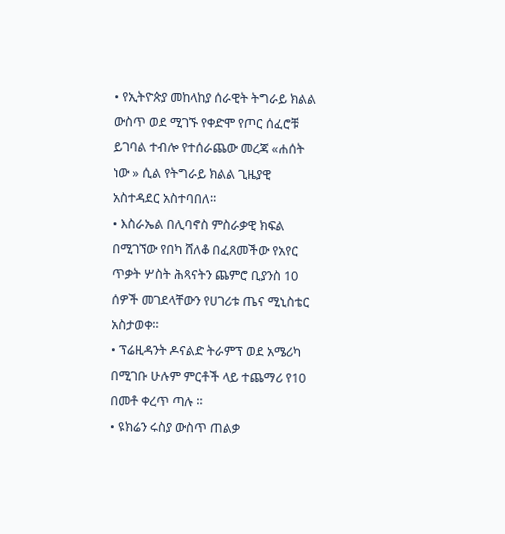• የኢትዮጵያ መከላከያ ሰራዊት ትግራይ ክልል ውስጥ ወደ ሚገኙ የቀድሞ የጦር ሰፈሮቹ ይገባል ተብሎ የተሰራጨው መረጃ «ሐሰት ነው » ሲል የትግራይ ክልል ጊዜያዊ አስተዳደር አስተባበለ።
• እስራኤል በሊባኖስ ምስራቃዊ ክፍል በሚገኘው የበካ ሸለቆ በፈጸመችው የአየር ጥቃት ሦስት ሕጻናትን ጨምሮ ቢያንስ 10 ሰዎች መገደላቸውን የሀገሪቱ ጤና ሚኒስቴር አስታወቀ።
• ፕሬዚዳንት ዶናልድ ትራምፕ ወደ አሜሪካ በሚገቡ ሁሉም ምርቶች ላይ ተጨማሪ የ10 በመቶ ቀረጥ ጣሉ ።
• ዩክሬን ሩስያ ውስጥ ጠልቃ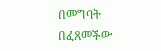በመግባት በፈጸመችው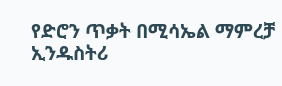የድሮን ጥቃት በሚሳኤል ማምረቻ ኢንዱስትሪ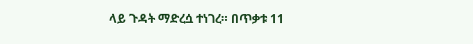ላይ ጉዳት ማድረሷ ተነገረ። በጥቃቱ 11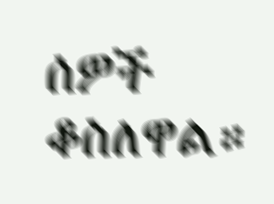ሰዎች ቆስለዋል።